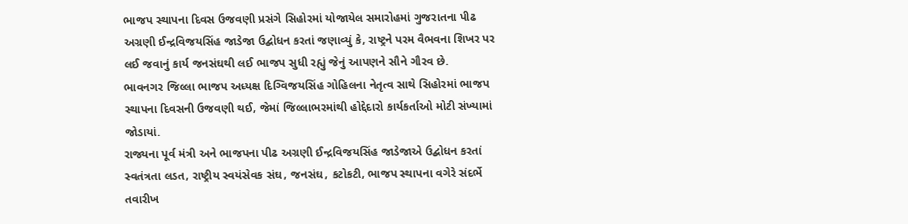ભાજપ સ્થાપના દિવસ ઉજવણી પ્રસંગે સિહોરમાં યોજાયેલ સમારોહમાં ગુજરાતના પીઢ અગ્રણી ઈન્દ્રવિજયસિંહ જાડેજા ઉદ્બોધન કરતાં જણાવ્યું કે, રાષ્ટ્રને પરમ વૈભવના શિખર પર લઈ જવાનું કાર્ય જનસંઘથી લઈ ભાજપ સુધી રહ્યું જેનું આપણને સૌને ગૌરવ છે.
ભાવનગર જિલ્લા ભાજપ અધ્યક્ષ દિગ્વિજયસિંહ ગોહિલના નેતૃત્વ સાથે સિહોરમાં ભાજપ સ્થાપના દિવસની ઉજવણી થઈ, જેમાં જિલ્લાભરમાંથી હોદ્દેદારો કાર્યકર્તાઓ મોટી સંખ્યામાં જોડાયાં.
રાજ્યના પૂર્વ મંત્રી અને ભાજપના પીઢ અગ્રણી ઈન્દ્રવિજયસિંહ જાડેજાએ ઉદ્બોધન કરતાં સ્વતંત્રતા લડત, રાષ્ટ્રીય સ્વયંસેવક સંઘ, જનસંઘ, કટોકટી, ભાજપ સ્થાપના વગેરે સંદર્ભે તવારીખ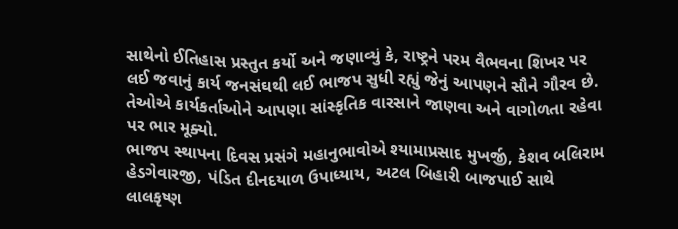સાથેનો ઈતિહાસ પ્રસ્તુત કર્યો અને જણાવ્યું કે, રાષ્ટ્રને પરમ વૈભવના શિખર પર લઈ જવાનું કાર્ય જનસંઘથી લઈ ભાજપ સુધી રહ્યું જેનું આપણને સૌને ગૌરવ છે. તેઓએ કાર્યકર્તાઓને આપણા સાંસ્કૃતિક વારસાને જાણવા અને વાગોળતા રહેવા પર ભાર મૂક્યો.
ભાજપ સ્થાપના દિવસ પ્રસંગે મહાનુભાવોએ શ્યામાપ્રસાદ મુખર્જી, કેશવ બલિરામ હેડગેવારજી, પંડિત દીનદયાળ ઉપાધ્યાય, અટલ બિહારી બાજપાઈ સાથે લાલકૃષ્ણ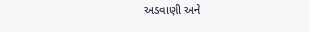અડવાણી અને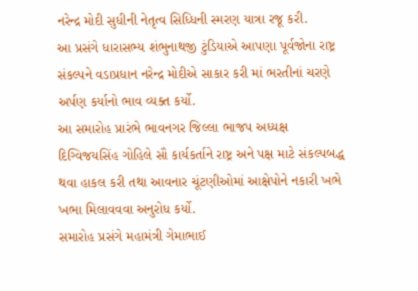નરેન્દ્ર મોદી સુધીની નેતૃત્વ સિધ્ધિની સ્મરણ યાત્રા રજૂ કરી.
આ પ્રસંગે ધારાસભ્ય શંભુનાથજી ટુંડિયાએ આપણા પૂર્વજોના રાષ્ટ્ર સંકલ્પને વડાપ્રધાન નરેન્દ્ર મોદીએ સાકાર કરી માં ભરતીનાં ચરણે અર્પણ કર્યાનો ભાવ વ્યક્ત કર્યો.
આ સમારોહ પ્રારંભે ભાવનગર જિલ્લા ભાજપ અધ્યક્ષ દિગ્વિજયસિંહ ગોહિલે સૌ કાર્યકર્તાને રાષ્ટ્ર અને પક્ષ માટે સંકલ્પબદ્ધ થવા હાકલ કરી તથા આવનાર ચૂંટણીઓમાં આક્ષેપોને નકારી ખભે ખભા મિલાવવવા અનુરોધ કર્યો.
સમારોહ પ્રસંગે મહામંત્રી ગેમાભાઈ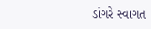ડાંગરે સ્વાગત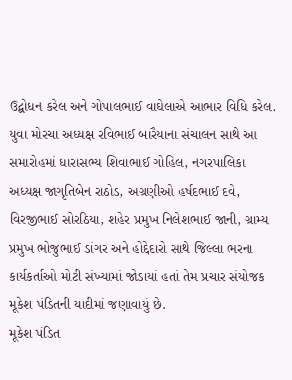ઉદ્બોધન કરેલ અને ગોપાલભાઈ વાઘેલાએ આભાર વિધિ કરેલ.
યુવા મોરચા અધ્યક્ષ રવિભાઈ બારૈયાના સંચાલન સાથે આ સમારોહમાં ધારાસભ્ય શિવાભાઈ ગોહિલ, નગરપાલિકા અધ્યક્ષ જાગૃતિબેન રાઠોડ, અગ્રણીઓ હર્ષદભાઈ દવે, વિરજીભાઈ સોરઠિયા, શહેર પ્રમુખ નિલેશભાઈ જાની, ગ્રામ્ય પ્રમુખ ભોજુભાઈ ડાંગર અને હોદ્દેદારો સાથે જિલ્લા ભરના કાર્યકર્તાઓ મોટી સંખ્યામાં જોડાયાં હતાં તેમ પ્રચાર સંયોજક મૂકેશ પંડિતની યાદીમાં જણાવાયું છે.
મૂકેશ પંડિત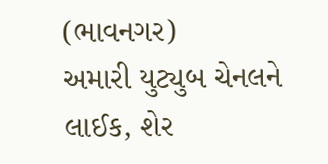(ભાવનગર)
અમારી યુટ્યુબ ચેનલને લાઈક, શેર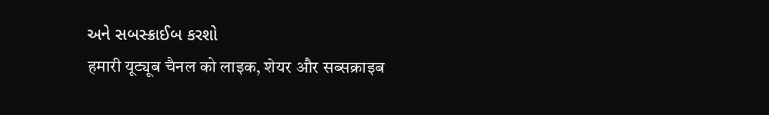અને સબસ્ક્રાઈબ કરશો
हमारी यूट्यूब चैनल को लाइक, शेयर और सब्सक्राइब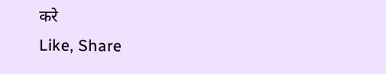करे
Like, Share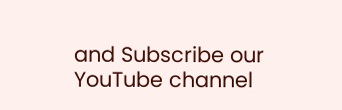and Subscribe our YouTube channel